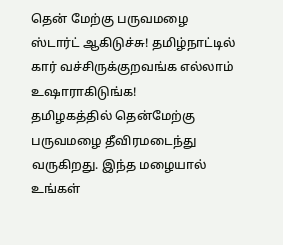தென் மேற்கு பருவமழை ஸ்டார்ட் ஆகிடுச்சு! தமிழ்நாட்டில் கார் வச்சிருக்குறவங்க எல்லாம் உஷாராகிடுங்க!
தமிழகத்தில் தென்மேற்கு பருவமழை தீவிரமடைந்து வருகிறது. இந்த மழையால் உங்கள்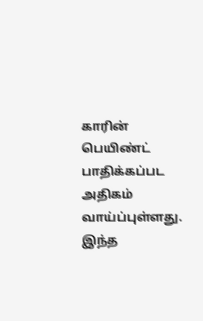காரின் பெயிண்ட் பாதிக்கப்பட அதிகம் வாய்ப்புள்ளது. இந்த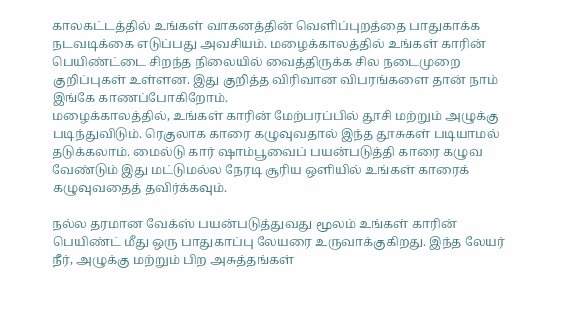காலகட்டத்தில் உங்கள் வாகனத்தின் வெளிப்புறத்தை பாதுகாக்க நடவடிக்கை எடுப்பது அவசியம். மழைக்காலத்தில் உங்கள் காரின் பெயிண்ட்டை சிறந்த நிலையில் வைத்திருக்க சில நடைமுறை குறிப்புகள் உள்ளன. இது குறித்த விரிவான விபரங்களை தான் நாம் இங்கே காணப்போகிறோம்.
மழைக்காலத்தில், உங்கள் காரின் மேற்பரப்பில் தூசி மற்றும் அழுக்கு படிந்துவிடும். ரெகுலாக காரை கழுவுவதால் இந்த தூசுகள் படியாமல் தடுக்கலாம். மைல்டு கார் ஷாம்பூவைப் பயன்படுத்தி காரை கழுவ வேண்டும் இது மட்டுமல்ல நேரடி சூரிய ஒளியில் உங்கள் காரைக் கழுவுவதைத் தவிர்க்கவும்.

நல்ல தரமான வேக்ஸ் பயன்படுத்துவது மூலம் உங்கள் காரின் பெயிண்ட் மீது ஒரு பாதுகாப்பு லேயரை உருவாக்குகிறது. இந்த லேயர் நீர், அழுக்கு மற்றும் பிற அசுத்தங்கள்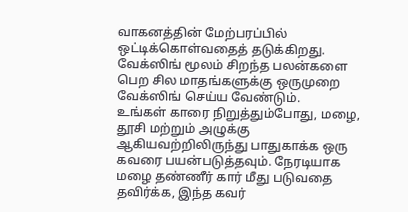வாகனத்தின் மேற்பரப்பில் ஒட்டிக்கொள்வதைத் தடுக்கிறது. வேக்ஸிங் மூலம் சிறந்த பலன்களை பெற சில மாதங்களுக்கு ஒருமுறை வேக்ஸிங் செய்ய வேண்டும்.
உங்கள் காரை நிறுத்தும்போது, மழை, தூசி மற்றும் அழுக்கு ஆகியவற்றிலிருந்து பாதுகாக்க ஒரு கவரை பயன்படுத்தவும். நேரடியாக மழை தண்ணீர் கார் மீது படுவதை தவிர்க்க, இந்த கவர்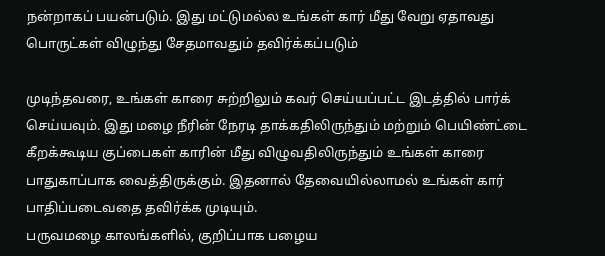நன்றாகப் பயன்படும். இது மட்டுமல்ல உங்கள் கார் மீது வேறு ஏதாவது பொருட்கள் விழுந்து சேதமாவதும் தவிர்க்கப்படும்

முடிந்தவரை, உங்கள் காரை சுற்றிலும் கவர் செய்யப்பட்ட இடத்தில் பார்க் செய்யவும். இது மழை நீரின் நேரடி தாக்கதிலிருந்தும் மற்றும் பெயிண்ட்டை கீறக்கூடிய குப்பைகள் காரின் மீது விழுவதிலிருந்தும் உங்கள் காரை பாதுகாப்பாக வைத்திருக்கும். இதனால் தேவையில்லாமல் உங்கள் கார் பாதிப்படைவதை தவிர்க்க முடியும்.
பருவமழை காலங்களில், குறிப்பாக பழைய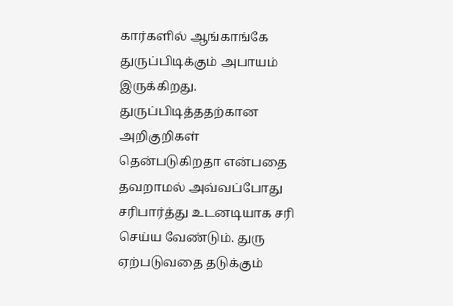கார்களில் ஆங்காங்கே துருப்பிடிக்கும் அபாயம் இருக்கிறது. துருப்பிடித்ததற்கான அறிகுறிகள் தென்படுகிறதா என்பதை தவறாமல் அவ்வப்போது சரிபார்த்து உடனடியாக சரி செய்ய வேண்டும். துரு ஏற்படுவதை தடுக்கும்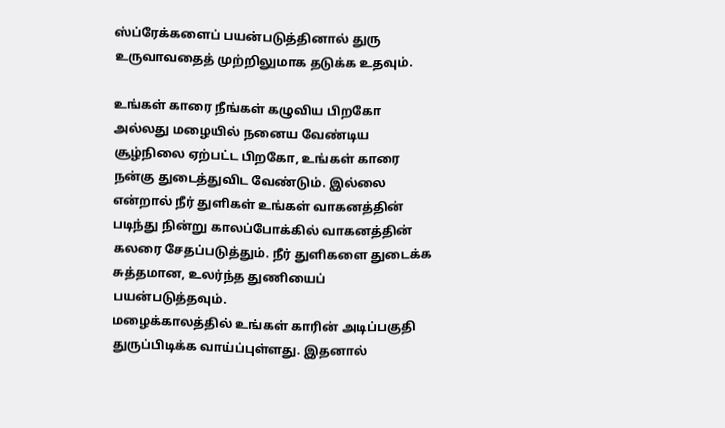ஸ்ப்ரேக்களைப் பயன்படுத்தினால் துரு உருவாவதைத் முற்றிலுமாக தடுக்க உதவும்.

உங்கள் காரை நீங்கள் கழுவிய பிறகோ அல்லது மழையில் நனைய வேண்டிய சூழ்நிலை ஏற்பட்ட பிறகோ, உங்கள் காரை நன்கு துடைத்துவிட வேண்டும். இல்லை என்றால் நீர் துளிகள் உங்கள் வாகனத்தின் படிந்து நின்று காலப்போக்கில் வாகனத்தின் கலரை சேதப்படுத்தும். நீர் துளிகளை துடைக்க சுத்தமான, உலர்ந்த துணியைப் பயன்படுத்தவும்.
மழைக்காலத்தில் உங்கள் காரின் அடிப்பகுதி துருப்பிடிக்க வாய்ப்புள்ளது. இதனால்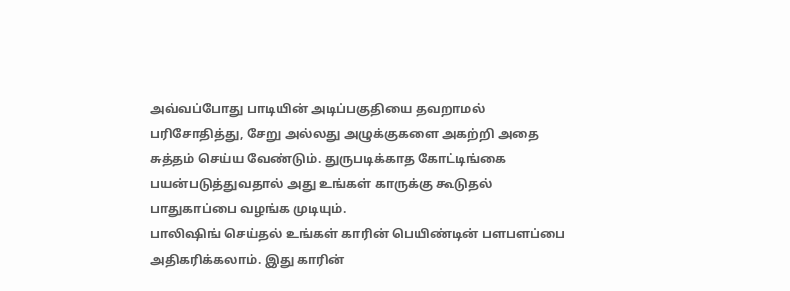அவ்வப்போது பாடியின் அடிப்பகுதியை தவறாமல் பரிசோதித்து, சேறு அல்லது அழுக்குகளை அகற்றி அதை சுத்தம் செய்ய வேண்டும். துருபடிக்காத கோட்டிங்கை பயன்படுத்துவதால் அது உங்கள் காருக்கு கூடுதல் பாதுகாப்பை வழங்க முடியும்.
பாலிஷிங் செய்தல் உங்கள் காரின் பெயிண்டின் பளபளப்பை அதிகரிக்கலாம். இது காரின்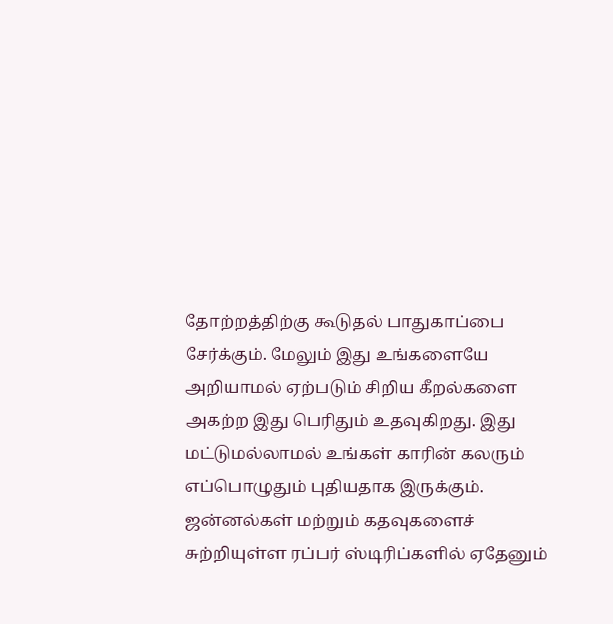தோற்றத்திற்கு கூடுதல் பாதுகாப்பை சேர்க்கும். மேலும் இது உங்களையே அறியாமல் ஏற்படும் சிறிய கீறல்களை அகற்ற இது பெரிதும் உதவுகிறது. இது மட்டுமல்லாமல் உங்கள் காரின் கலரும் எப்பொழுதும் புதியதாக இருக்கும்.
ஜன்னல்கள் மற்றும் கதவுகளைச் சுற்றியுள்ள ரப்பர் ஸ்டிரிப்களில் ஏதேனும்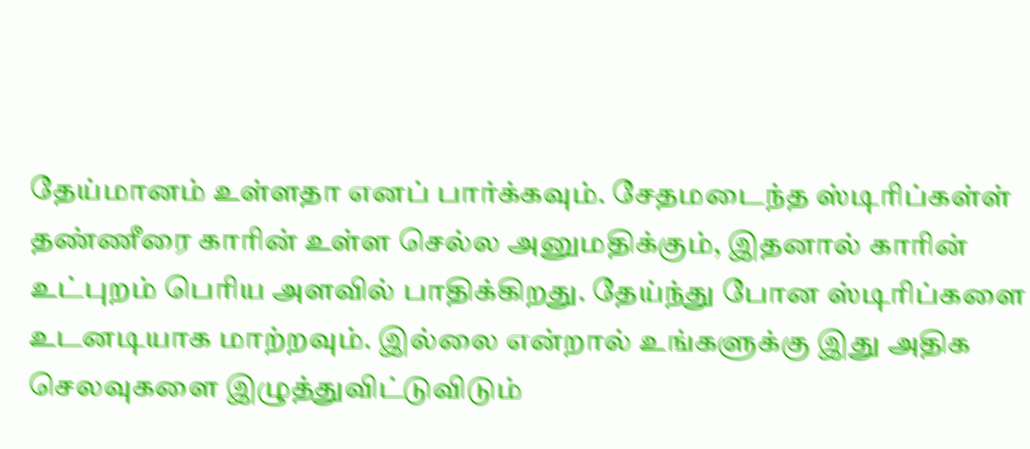தேய்மானம் உள்ளதா எனப் பார்க்கவும். சேதமடைந்த ஸ்டிரிப்கள்ள் தண்ணீரை காரின் உள்ள செல்ல அனுமதிக்கும், இதனால் காரின் உட்புறம் பெரிய அளவில் பாதிக்கிறது. தேய்ந்து போன ஸ்டிரிப்களை உடனடியாக மாற்றவும். இல்லை என்றால் உங்களுக்கு இது அதிக செலவுகளை இழுத்துவிட்டுவிடும்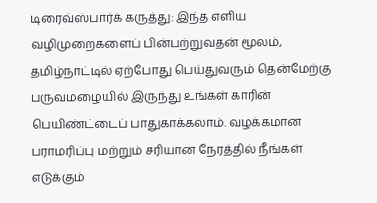டிரைவ்ஸ்பார்க் கருத்து: இந்த எளிய வழிமுறைகளைப் பின்பற்றுவதன் மூலம், தமிழ்நாட்டில் ஏற்போது பெய்துவரும் தென்மேற்கு பருவமழையில் இருந்து உங்கள் காரின் பெயிண்ட்டைப் பாதுகாக்கலாம். வழக்கமான பராமரிப்பு மற்றும் சரியான நேரத்தில் நீங்கள் எடுக்கும்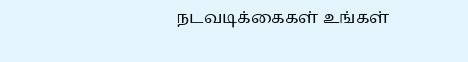நடவடிக்கைகள் உங்கள்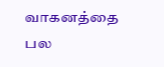வாகனத்தை பல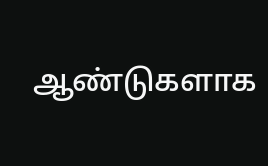ஆண்டுகளாக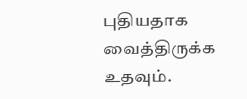புதியதாக வைத்திருக்க உதவும்.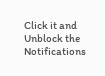Click it and Unblock the Notifications